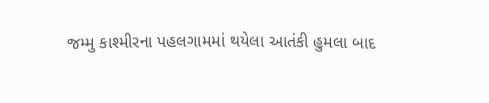જમ્મુ કાશ્મીરના પહલગામમાં થયેલા આતંકી હુમલા બાદ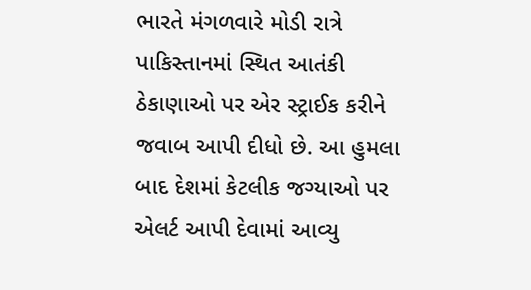ભારતે મંગળવારે મોડી રાત્રે પાકિસ્તાનમાં સ્થિત આતંકી ઠેકાણાઓ પર એર સ્ટ્રાઈક કરીને જવાબ આપી દીધો છે. આ હુમલા બાદ દેશમાં કેટલીક જગ્યાઓ પર એલર્ટ આપી દેવામાં આવ્યુ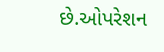છે.ઓપરેશન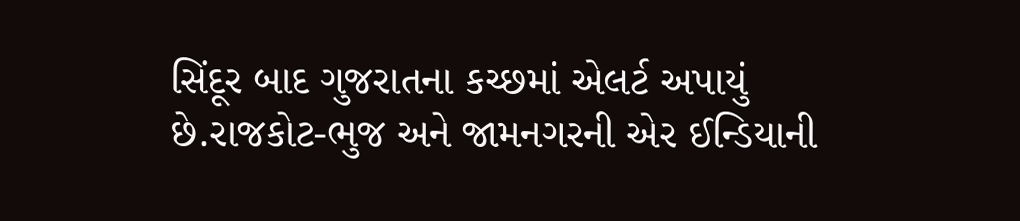સિંદૂર બાદ ગુજરાતના કચ્છમાં એલર્ટ અપાયું છે.રાજકોટ-ભુજ અને જામનગરની એર ઈન્ડિયાની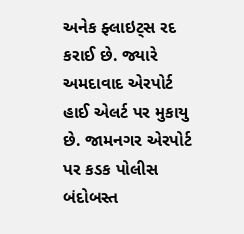અનેક ફ્લાઇટ્સ રદ કરાઈ છે. જ્યારે અમદાવાદ એરપોર્ટ હાઈ એલર્ટ પર મુકાયુ છે. જામનગર એરપોર્ટ પર કડક પોલીસ બંદોબસ્ત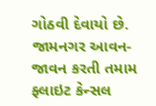ગોઠવી દેવાયો છે.
જામનગર આવન-જાવન કરતી તમામ ફ્લાઇટ કેન્સલ